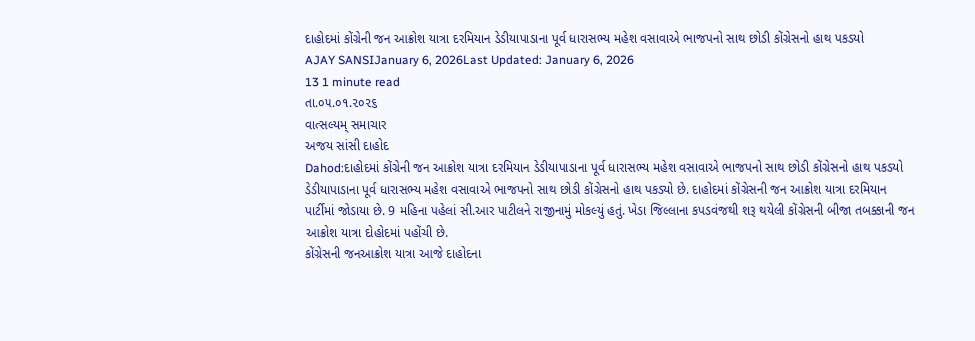દાહોદમાં કોંગ્રેની જન આક્રોશ યાત્રા દરમિયાન ડેડીયાપાડાના પૂર્વ ધારાસભ્ય મહેશ વસાવાએ ભાજપનો સાથ છોડી કોંગ્રેસનો હાથ પકડયો
AJAY SANSIJanuary 6, 2026Last Updated: January 6, 2026
13 1 minute read
તા.૦૫.૦૧.૨૦૨૬
વાત્સલ્યમ્ સમાચાર
અજય સાંસી દાહોદ
Dahod:દાહોદમાં કોંગ્રેની જન આક્રોશ યાત્રા દરમિયાન ડેડીયાપાડાના પૂર્વ ધારાસભ્ય મહેશ વસાવાએ ભાજપનો સાથ છોડી કોંગ્રેસનો હાથ પકડયો
ડેડીયાપાડાના પૂર્વ ધારાસભ્ય મહેશ વસાવાએ ભાજપનો સાથ છોડી કોંગ્રેસનો હાથ પકડ્યો છે. દાહોદમાં કોંગ્રેસની જન આક્રોશ યાત્રા દરમિયાન પાર્ટીમાં જોડાયા છે. 9 મહિના પહેલાં સી.આર પાટીલને રાજીનામું મોકલ્યું હતું. ખેડા જિલ્લાના કપડવંજથી શરૂ થયેલી કોંગ્રેસની બીજા તબક્કાની જન આક્રોશ યાત્રા દોહોદમાં પહોંચી છે.
કોંગ્રેસની જનઆક્રોશ યાત્રા આજે દાહોદના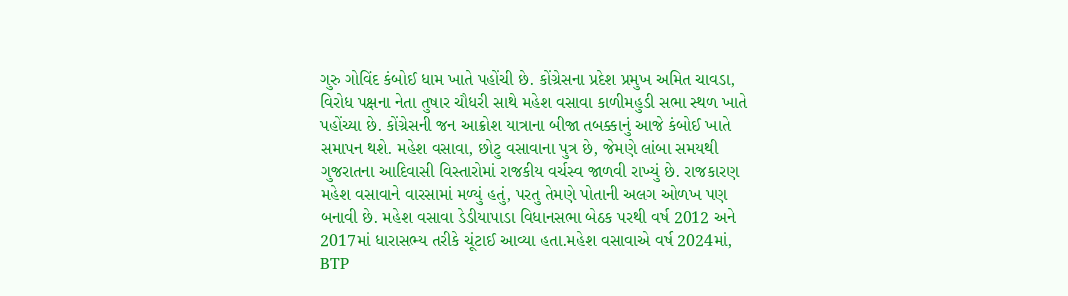ગુરુ ગોવિંદ કંબોઈ ધામ ખાતે પહોંચી છે. કોંગ્રેસના પ્રદેશ પ્રમુખ અમિત ચાવડા, વિરોધ પક્ષના નેતા તુષાર ચૌધરી સાથે મહેશ વસાવા કાળીમહુડી સભા સ્થળ ખાતે પહોંચ્યા છે. કોંગ્રેસની જન આક્રોશ યાત્રાના બીજા તબક્કાનું આજે કંબોઈ ખાતે સમાપન થશે. મહેશ વસાવા, છોટુ વસાવાના પુત્ર છે, જેમણે લાંબા સમયથી ગુજરાતના આદિવાસી વિસ્તારોમાં રાજકીય વર્ચસ્વ જાળવી રાખ્યું છે. રાજકારણ મહેશ વસાવાને વારસામાં મળ્યું હતું, પરતુ તેમણે પોતાની અલગ ઓળખ પણ બનાવી છે. મહેશ વસાવા ડેડીયાપાડા વિધાનસભા બેઠક પરથી વર્ષ 2012 અને 2017માં ધારાસભ્ય તરીકે ચૂંટાઈ આવ્યા હતા.મહેશ વસાવાએ વર્ષ 2024માં, BTP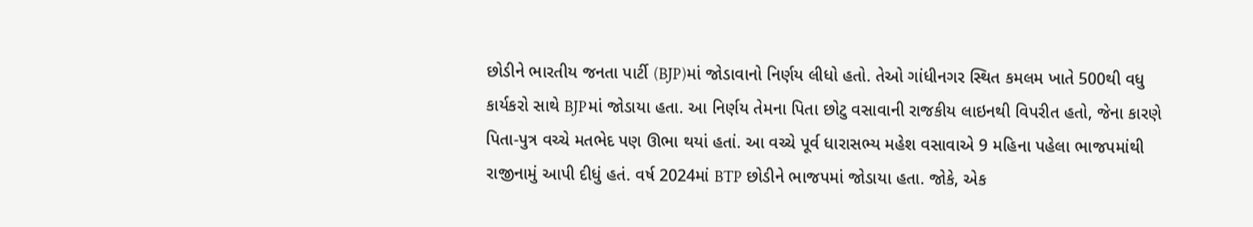છોડીને ભારતીય જનતા પાર્ટી (BJP)માં જોડાવાનો નિર્ણય લીધો હતો. તેઓ ગાંધીનગર સ્થિત કમલમ ખાતે 500થી વધુ કાર્યકરો સાથે BJPમાં જોડાયા હતા. આ નિર્ણય તેમના પિતા છોટુ વસાવાની રાજકીય લાઇનથી વિપરીત હતો, જેના કારણે પિતા-પુત્ર વચ્ચે મતભેદ પણ ઊભા થયાં હતાં. આ વચ્ચે પૂર્વ ધારાસભ્ય મહેશ વસાવાએ 9 મહિના પહેલા ભાજપમાંથી રાજીનામું આપી દીધું હતં. વર્ષ 2024માં BTP છોડીને ભાજપમાં જોડાયા હતા. જોકે, એક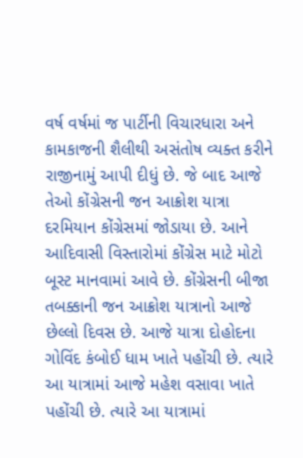વર્ષ વર્ષમાં જ પાર્ટીની વિચારધારા અને કામકાજની શૈલીથી અસંતોષ વ્યક્ત કરીને રાજીનામું આપી દીધું છે. જે બાદ આજે તેઓ કોંગ્રેસની જન આક્રોશ યાત્રા દરમિયાન કોંગ્રેસમાં જોડાયા છે. આને આદિવાસી વિસ્તારોમાં કોંગ્રેસ માટે મોટો બૂસ્ટ માનવામાં આવે છે. કોંગ્રેસની બીજા તબક્કાની જન આક્રોશ યાત્રાનો આજે છેલ્લો દિવસ છે. આજે યાત્રા દોહોદના ગોવિંદ કંબોઈ ધામ ખાતે પહોંચી છે. ત્યારે આ યાત્રામાં આજે મહેશ વસાવા ખાતે પહોંચી છે. ત્યારે આ યાત્રામાં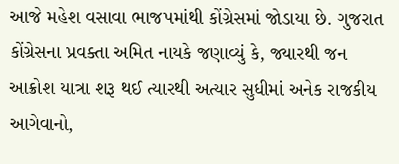આજે મહેશ વસાવા ભાજપમાંથી કોંગ્રેસમાં જોડાયા છે. ગુજરાત કોંગ્રેસના પ્રવક્તા અમિત નાયકે જણાવ્યું કે, જ્યારથી જન આક્રોશ યાત્રા શરૂ થઈ ત્યારથી અત્યાર સુધીમાં અનેક રાજકીય આગેવાનો,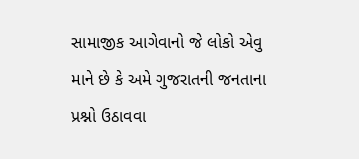સામાજીક આગેવાનો જે લોકો એવુ માને છે કે અમે ગુજરાતની જનતાના પ્રશ્નો ઉઠાવવા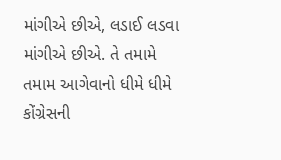માંગીએ છીએ, લડાઈ લડવા માંગીએ છીએ. તે તમામે તમામ આગેવાનો ધીમે ધીમે કોંગ્રેસની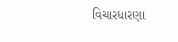વિચારધારણા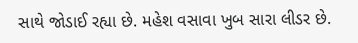સાથે જોડાઈ રહ્યા છે. મહેશ વસાવા ખુબ સારા લીડર છે.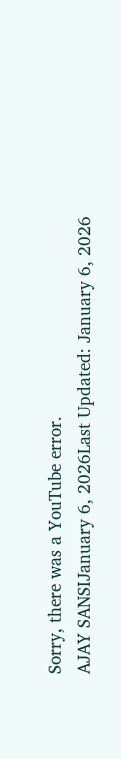Sorry, there was a YouTube error.
AJAY SANSIJanuary 6, 2026Last Updated: January 6, 2026